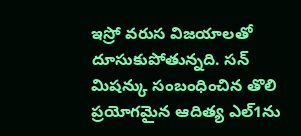ఇస్రో వరుస విజయాలతో దూసుకుపోతున్నది. సన్ మిషన్కు సంబంధించిన తొలి ప్రయోగమైన ఆదిత్య ఎల్1ను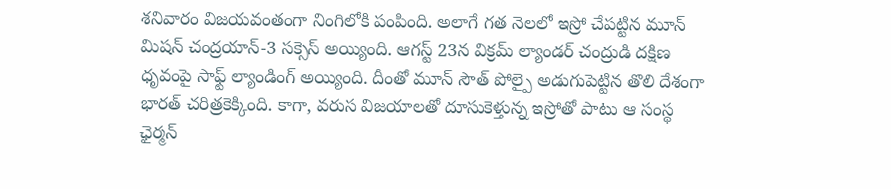శనివారం విజయవంతంగా నింగిలోకి పంపింది. అలాగే గత నెలలో ఇస్రో చేపట్టిన మూన్ మిషన్ చంద్రయాన్-3 సక్సెస్ అయ్యింది. ఆగస్ట్ 23న విక్రమ్ ల్యాండర్ చంద్రుడి దక్షిణ ధృవంపై సాఫ్ట్ ల్యాండింగ్ అయ్యింది. దీంతో మూన్ సౌత్ పోల్పై అడుగుపెట్టిన తొలి దేశంగా భారత్ చరిత్రకెక్కింది. కాగా, వరుస విజయాలతో దూసుకెళ్తున్న ఇస్రోతో పాటు ఆ సంస్థ ఛైర్మన్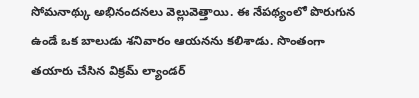సోమనాథ్కు అభినందనలు వెల్లువెత్తాయి. ఈ నేపథ్యంలో పొరుగున ఉండే ఒక బాలుడు శనివారం ఆయనను కలిశాడు. సొంతంగా తయారు చేసిన విక్రమ్ ల్యాండర్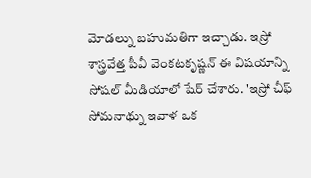మోడల్ను బహుమతిగా ఇచ్చాడు. ఇస్రో శాస్త్రవేత్త పీవీ వెంకటకృష్ణన్ ఈ విషయాన్ని సోషల్ మీడియాలో షేర్ చేశారు. 'ఇస్రో చీఫ్ సోమనాథ్ను ఇవాళ ఒక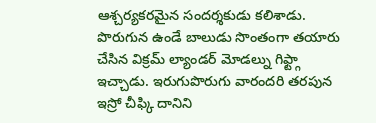ఆశ్చర్యకరమైన సందర్శకుడు కలిశాడు. పొరుగున ఉండే బాలుడు సొంతంగా తయారు చేసిన విక్రమ్ ల్యాండర్ మోడల్ను గిఫ్ట్గా ఇచ్చాడు. ఇరుగుపొరుగు వారందరి తరపున ఇస్రో చీఫ్కి దానిని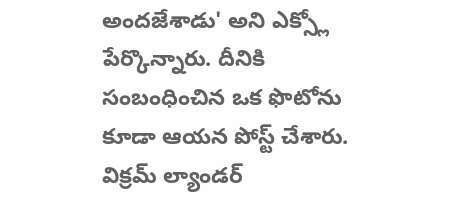అందజేశాడు' అని ఎక్స్లో పేర్కొన్నారు. దీనికి సంబంధించిన ఒక ఫొటోను కూడా ఆయన పోస్ట్ చేశారు.
విక్రమ్ ల్యాండర్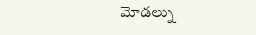మోడల్ను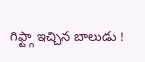గిఫ్ట్గా ఇచ్చిన బాలుడు !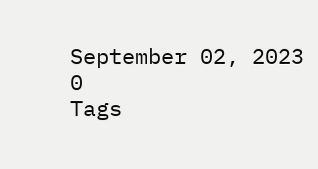September 02, 2023
0
Tags